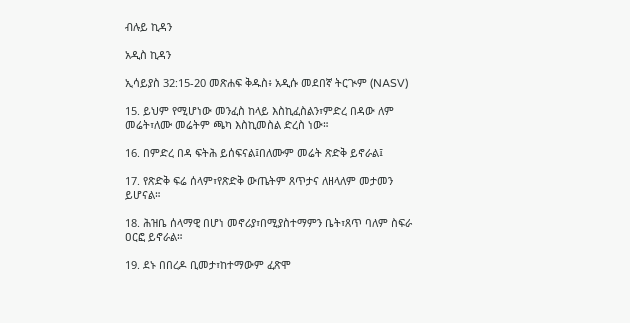ብሉይ ኪዳን

አዲስ ኪዳን

ኢሳይያስ 32:15-20 መጽሐፍ ቅዱስ፥ አዲሱ መደበኛ ትርጒም (NASV)

15. ይህም የሚሆነው መንፈስ ከላይ እስኪፈስልን፣ምድረ በዳው ለም መሬት፣ለሙ መሬትም ጫካ እስኪመስል ድረስ ነው።

16. በምድረ በዳ ፍትሕ ይሰፍናል፤በለሙም መሬት ጽድቅ ይኖራል፤

17. የጽድቅ ፍሬ ሰላም፣የጽድቅ ውጤትም ጸጥታና ለዘላለም መታመን ይሆናል።

18. ሕዝቤ ሰላማዊ በሆነ መኖሪያ፣በሚያስተማምን ቤት፣ጸጥ ባለም ስፍራ ዐርፎ ይኖራል።

19. ደኑ በበረዶ ቢመታ፣ከተማውም ፈጽሞ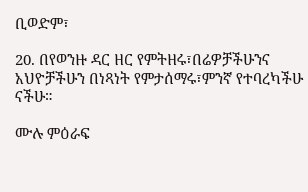ቢወድም፣

20. በየወንዙ ዳር ዘር የምትዘሩ፣በሬዎቻችሁንና አህዮቻችሁን በነጻነት የምታሰማሩ፣ምንኛ የተባረካችሁ ናችሁ።

ሙሉ ምዕራፍ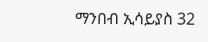ማንበብ ኢሳይያስ 32